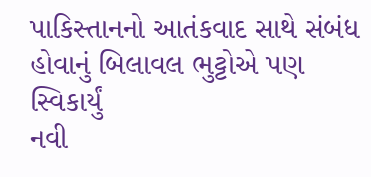પાકિસ્તાનનો આતંકવાદ સાથે સંબંધ હોવાનું બિલાવલ ભુટ્ટોએ પણ સ્વિકાર્યું
નવી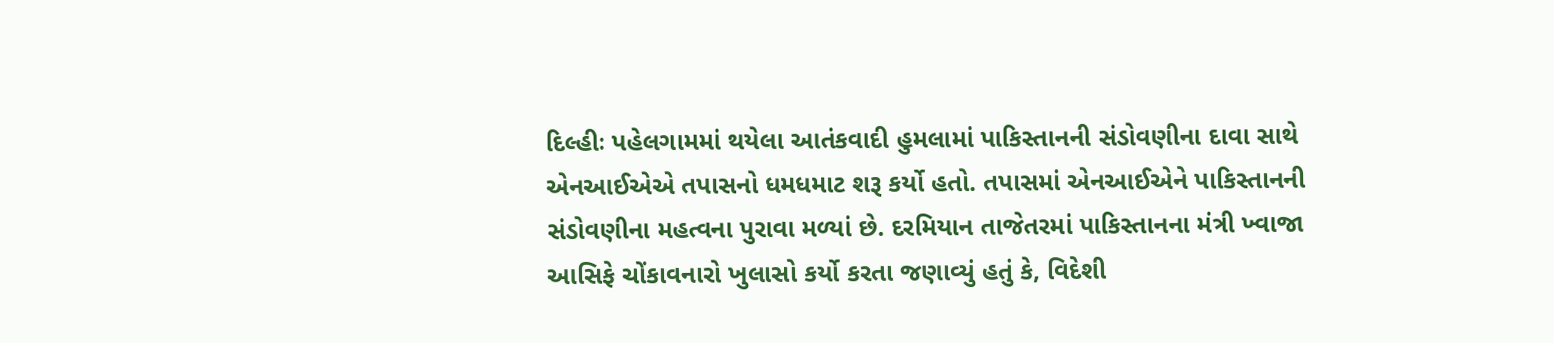દિલ્હીઃ પહેલગામમાં થયેલા આતંકવાદી હુમલામાં પાકિસ્તાનની સંડોવણીના દાવા સાથે એનઆઈએએ તપાસનો ધમધમાટ શરૂ કર્યો હતો. તપાસમાં એનઆઈએને પાકિસ્તાનની સંડોવણીના મહત્વના પુરાવા મળ્યાં છે. દરમિયાન તાજેતરમાં પાકિસ્તાનના મંત્રી ખ્વાજા આસિફે ચોંકાવનારો ખુલાસો કર્યો કરતા જણાવ્યું હતું કે, વિદેશી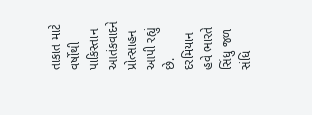તાકાત માટે વર્ષોથી પાકિસ્તાન આતંકવાદને પ્રોત્સાહન આપી રહ્યું છે. દરમિયાન હવે ભારતે સિંધુ જળ સંધિ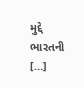મુદ્દે ભારતની […]